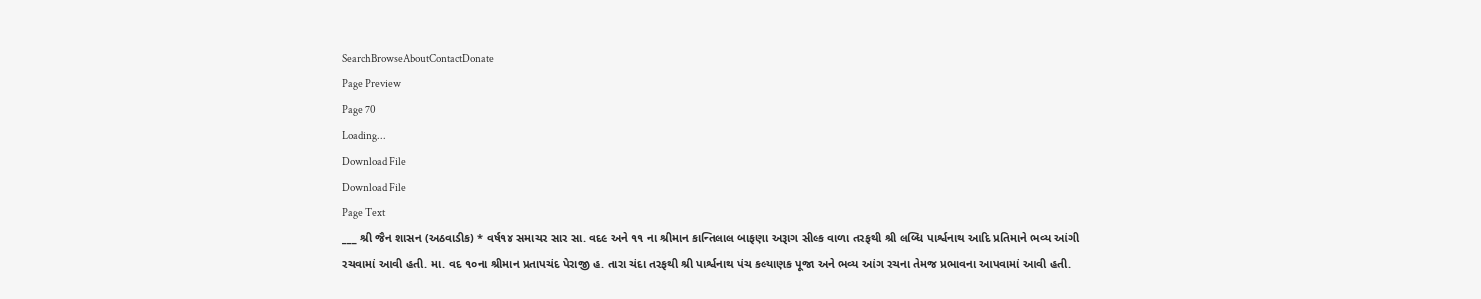SearchBrowseAboutContactDonate
Page Preview
Page 70
Loading...
Download File
Download File
Page Text
___ શ્રી જૈન શાસન (અઠવાડીક) * વર્ષ૧૪ સમાચર સાર સા. વદ૯ અને ૧૧ ના શ્રીમાન કાન્તિલાલ બાફણા અરૂાગ સીલ્ક વાળા તરફથી શ્રી લબ્ધિ પાર્શ્વનાથ આદિ પ્રતિમાને ભવ્ય આંગી રચવામાં આવી હતી. મા. વદ ૧૦ના શ્રીમાન પ્રતાપચંદ પેરાજી હ. તારા ચંદા તરફથી શ્રી પાર્શ્વનાથ પંચ કલ્યાણક પૂજા અને ભવ્ય આંગ રચના તેમજ પ્રભાવના આપવામાં આવી હતી.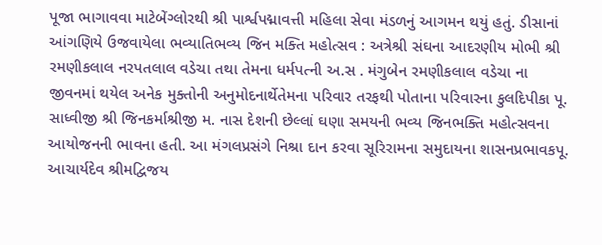પૂજા ભાગાવવા માટેબેંગ્લોરથી શ્રી પાર્શ્વપદ્માવત્તી મહિલા સેવા મંડળનું આગમન થયું હતું. ડીસાનાં આંગણિયે ઉજવાયેલા ભવ્યાતિભવ્ય જિન મક્તિ મહોત્સવ : અત્રેશ્રી સંઘના આદરણીય મોભી શ્રી રમણીકલાલ નરપતલાલ વડેચા તથા તેમના ધર્મપત્ની અ.સ . મંગુબેન રમણીકલાલ વડેચા ના જીવનમાં થયેલ અનેક મુક્તોની અનુમોદનાર્થેતેમના પરિવાર તરફથી પોતાના પરિવારના કુલદિપીકા પૂ. સાધ્વીજી શ્રી જિનકર્માશ્રીજી મ. નાસ દેશની છેલ્લાં ઘણા સમયની ભવ્ય જિનભક્તિ મહોત્સવના આયોજનની ભાવના હતી. આ મંગલપ્રસંગે નિશ્રા દાન કરવા સૂરિરામના સમુદાયના શાસનપ્રભાવકપૂ. આચાર્યદેવ શ્રીમદ્વિજય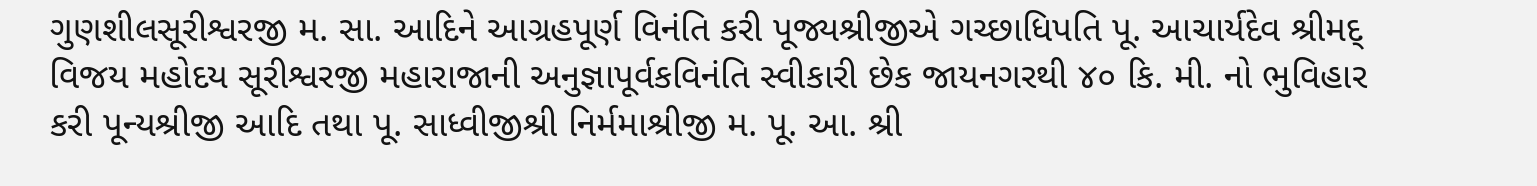ગુણશીલસૂરીશ્વરજી મ. સા. આદિને આગ્રહપૂર્ણ વિનંતિ કરી પૂજ્યશ્રીજીએ ગચ્છાધિપતિ પૂ. આચાર્યદેવ શ્રીમદ્ વિજય મહોદય સૂરીશ્વરજી મહારાજાની અનુજ્ઞાપૂર્વકવિનંતિ સ્વીકારી છેક જાયનગરથી ૪૦ કિ. મી. નો ભુવિહાર કરી પૂન્યશ્રીજી આદિ તથા પૂ. સાધ્વીજીશ્રી નિર્મમાશ્રીજી મ. પૂ. આ. શ્રી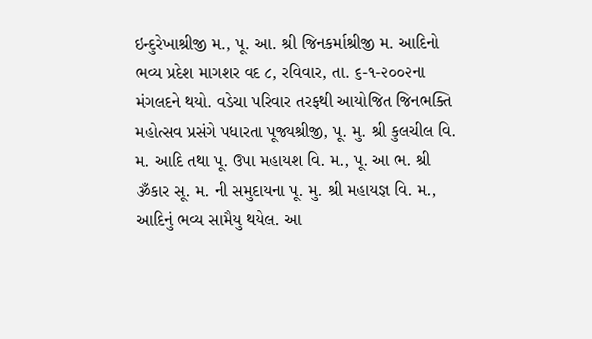ઇન્દુરેખાશ્રીજી મ., પૂ. આ. શ્રી જિનકર્માશ્રીજી મ. આદિનો ભવ્ય પ્રદેશ માગશર વદ ૮, રવિવાર, તા. ૬-૧-૨૦૦૨ના મંગલદને થયો. વડેચા પરિવાર તરફથી આયોજિત જિનભક્તિ મહોત્સવ પ્રસંગે પધારતા પૂજ્યશ્રીજી, પૂ. મુ. શ્રી કુલચીલ વિ. મ. આદિ તથા પૂ. ઉપા મહાયશ વિ. મ., પૂ. આ ભ. શ્રી ૐકાર સૂ. મ. ની સમુદાયના પૂ. મુ. શ્રી મહાયજ્ઞ વિ. મ., આદિનું ભવ્ય સામૈયુ થયેલ. આ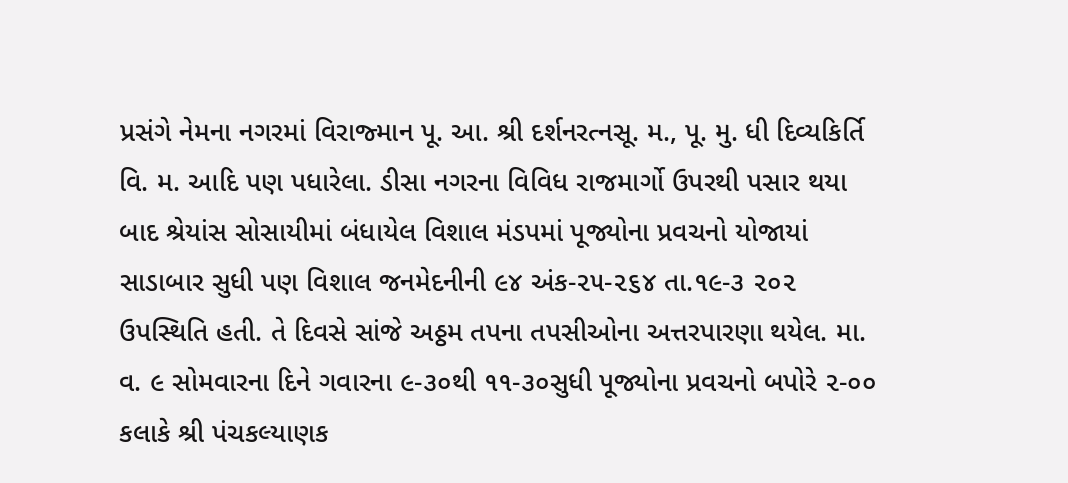પ્રસંગે નેમના નગરમાં વિરાજ્માન પૂ. આ. શ્રી દર્શનરત્નસૂ. મ., પૂ. મુ. ધી દિવ્યકિર્તિ વિ. મ. આદિ પણ પધારેલા. ડીસા નગરના વિવિધ રાજમાર્ગો ઉપરથી પસાર થયા બાદ શ્રેયાંસ સોસાયીમાં બંધાયેલ વિશાલ મંડપમાં પૂજ્યોના પ્રવચનો યોજાયાં સાડાબાર સુધી પણ વિશાલ જનમેદનીની ૯૪ અંક-૨૫-૨૬૪ તા.૧૯-૩ ૨૦૨ ઉપસ્થિતિ હતી. તે દિવસે સાંજે અઠ્ઠમ તપના તપસીઓના અત્તરપારણા થયેલ. મા. વ. ૯ સોમવારના દિને ગવારના ૯-૩૦થી ૧૧-૩૦સુધી પૂજ્યોના પ્રવચનો બપોરે ૨-૦૦ કલાકે શ્રી પંચકલ્યાણક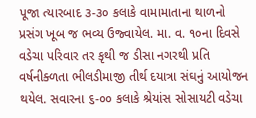પૂજા ત્યારબાદ ૩-૩૦ કલાકે વામામાતાના થાળનો પ્રસંગ ખૂબ જ ભવ્ય ઉજ્વાયેલ. મા. વ. ૧૦ના દિવસે વડેચા પરિવાર તર કૃથી જ ડીસા નગરથી પ્રતિ વર્ષનીક્ળતા ભીલડીમાજી તીર્થ દયાત્રા સંઘનું આયોજન થયેલ. સવારના ૬-૦૦ કલાકે શ્રેયાંસ સોસાયટી વડેચા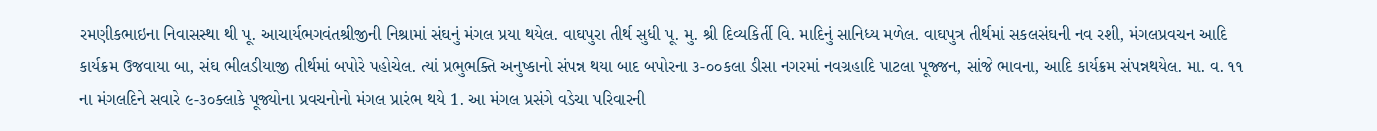રમણીકભાઇના નિવાસસ્થા થી પૂ. આચાર્યભગવંતશ્રીજીની નિશ્રામાં સંઘનું મંગલ પ્રયા થયેલ. વાઘપુરા તીર્થ સુધી પૂ. મુ. શ્રી દિવ્યકિર્તી વિ. માદિનું સાનિધ્ય મળેલ. વાઘપુત્ર તીર્થમાં સકલસંઘની નવ રશી, મંગલપ્રવચન આદિ કાર્યક્રમ ઉજવાયા બા, સંઘ ભીલડીયાજી તીર્થમાં બપોરે પહોચેલ. ત્યાં પ્રભુભક્તિ અનુષ્કાનો સંપન્ન થયા બાદ બપોરના ૩-૦૦કલા ડીસા નગરમાં નવગ્રહાદિ પાટલા પૂજ્જન, સાંજે ભાવના, આદિ કાર્યક્રમ સંપન્નથયેલ. મા. વ. ૧૧ ના મંગલદિને સવારે ૯-૩૦ક્લાકે પૂજ્યોના પ્રવચનોનો મંગલ પ્રારંભ થયે 1. આ મંગલ પ્રસંગે વડેચા પરિવારની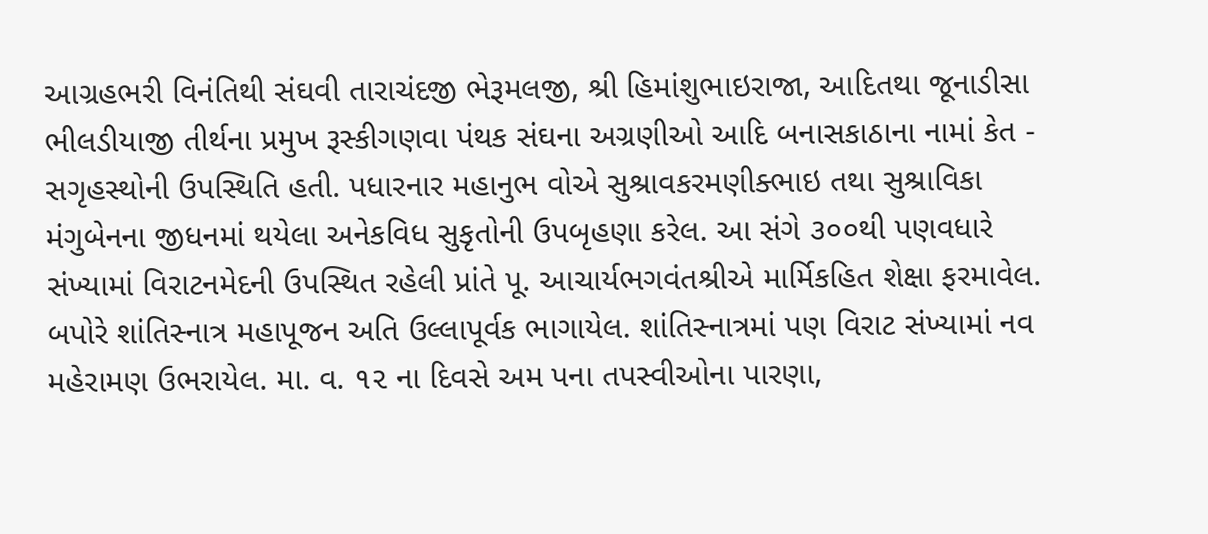આગ્રહભરી વિનંતિથી સંઘવી તારાચંદજી ભેરૂમલજી, શ્રી હિમાંશુભાઇરાજા, આદિતથા જૂનાડીસા ભીલડીયાજી તીર્થના પ્રમુખ રૂસ્કીગણવા પંથક સંઘના અગ્રણીઓ આદિ બનાસકાઠાના નામાં કેત - સગૃહસ્થોની ઉપસ્થિતિ હતી. પધારનાર મહાનુભ વોએ સુશ્રાવકરમણીક્ભાઇ તથા સુશ્રાવિકા મંગુબેનના જીધનમાં થયેલા અનેકવિધ સુકૃતોની ઉપબૃહણા કરેલ. આ સંગે ૩૦૦થી પણવધારે સંખ્યામાં વિરાટનમેદની ઉપસ્થિત રહેલી પ્રાંતે પૂ. આચાર્યભગવંતશ્રીએ માર્મિકહિત શેક્ષા ફરમાવેલ. બપોરે શાંતિસ્નાત્ર મહાપૂજન અતિ ઉલ્લાપૂર્વક ભાગાયેલ. શાંતિસ્નાત્રમાં પણ વિરાટ સંખ્યામાં નવ મહેરામણ ઉભરાયેલ. મા. વ. ૧૨ ના દિવસે અમ પના તપસ્વીઓના પારણા,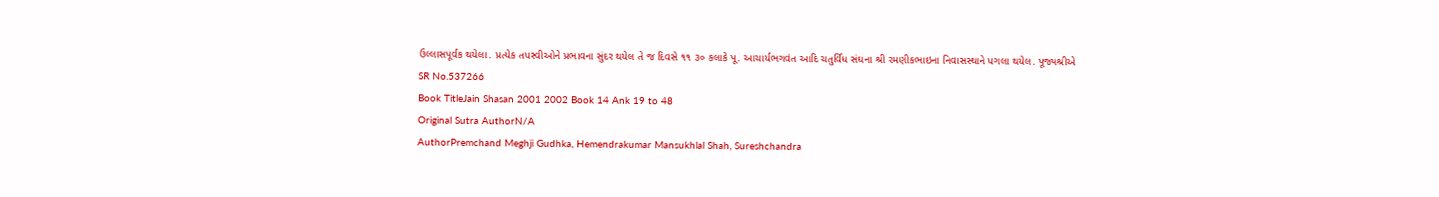ઉલ્લાસપૂર્વક થયેલા. પ્રત્યેક તપસ્વીઓને પ્રભાવના સુંદર થયેલ તે જ દિવસે ૧૧ ૩૦ કલાકે પૂ. આચાર્યભગવંત આદિ ચતુર્વિધ સંઘના શ્રી રમણીકભાઇના નિવાસસ્થાને પગલા થયેલ. પૂજ્યશ્રીએ
SR No.537266
Book TitleJain Shasan 2001 2002 Book 14 Ank 19 to 48
Original Sutra AuthorN/A
AuthorPremchand Meghji Gudhka, Hemendrakumar Mansukhlal Shah, Sureshchandra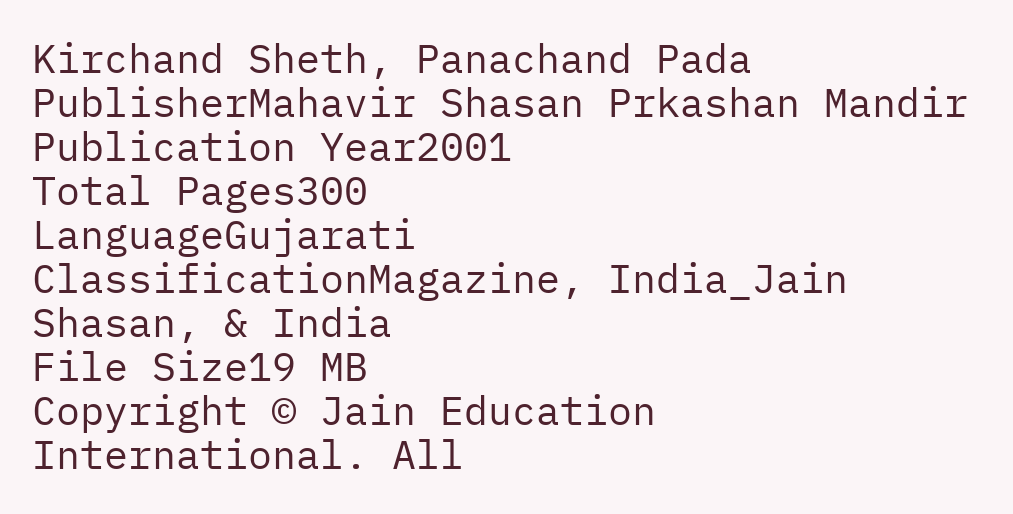Kirchand Sheth, Panachand Pada
PublisherMahavir Shasan Prkashan Mandir
Publication Year2001
Total Pages300
LanguageGujarati
ClassificationMagazine, India_Jain Shasan, & India
File Size19 MB
Copyright © Jain Education International. All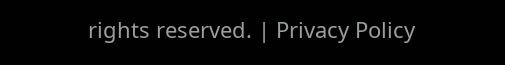rights reserved. | Privacy Policy